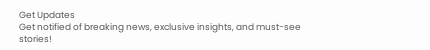Get Updates
Get notified of breaking news, exclusive insights, and must-see stories!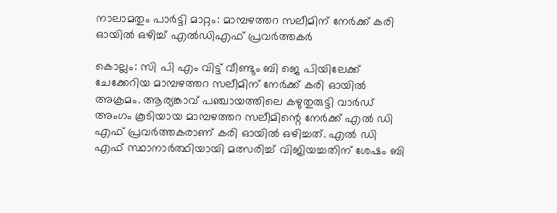നാലാമതും പാർട്ടി മാറ്റം: മാമ്പഴത്തറ സലീമിന് നേർക്ക് കരി ഓയില്‍ ഒഴിച്ച് എല്‍ഡിഎഫ് പ്രവർത്തകർ

കൊല്ലം: സി പി എം വിട്ട് വീണ്ടും ബി ജെ പിയിലേക്ക് ചേക്കേറിയ മാമ്പഴത്തറ സലീമിന് നേർക്ക് കരി ഓയില്‍ അക്രമം. ആര്യങ്കാവ് പഞ്ചായത്തിലെ കഴുതുരുട്ടി വാര്‍ഡ് അംഗം കൂടിയായ മാമ്പഴത്തറ സലീമിന്റെ നേർക്ക് എല്‍ ഡി എഫ് പ്രവർത്തകരാണ് കരി ഓയില്‍ ഒഴിച്ചത്. എല്‍ ഡി എഫ് സ്ഥാനാർത്ഥിയായി മത്സരിച്ച് വിജിയച്ചതിന് ശേഷം ബി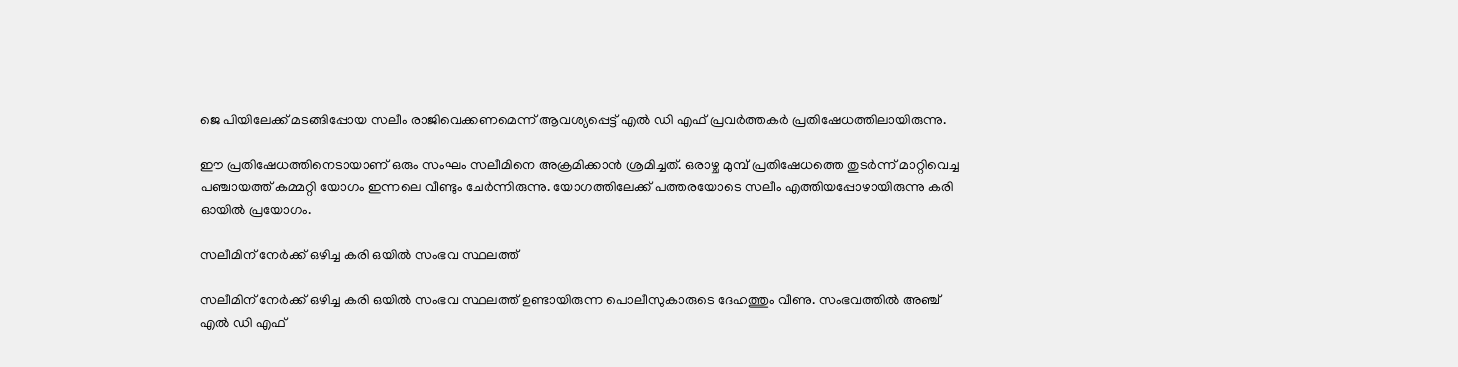ജെ പിയിലേക്ക് മടങ്ങിപ്പോയ സലീം രാജിവെക്കണമെന്ന് ആവശ്യപ്പെട്ട് എല്‍ ഡി എഫ് പ്രവർത്തകർ പ്രതിഷേധത്തിലായിരുന്നു.

ഈ പ്രതിഷേധത്തിനെടായാണ് ഒരും സംഘം സലീമിനെ അക്രമിക്കാന്‍ ശ്രമിച്ചത്. ഒരാഴ്ച മുമ്പ് പ്രതിഷേധത്തെ തുടര്‍ന്ന് മാറ്റിവെച്ച പഞ്ചായത്ത് കമ്മറ്റി യോഗം ഇന്നലെ വീണ്ടും ചേർന്നിരുന്നു. യോഗത്തിലേക്ക് പത്തരയോടെ സലീം എത്തിയപ്പോഴായിരുന്നു കരി ഓയില്‍ പ്രയോഗം.

സലീമിന് നേർക്ക് ഒഴിച്ച കരി ഒയില്‍ സംഭവ സ്ഥലത്ത്

സലീമിന് നേർക്ക് ഒഴിച്ച കരി ഒയില്‍ സംഭവ സ്ഥലത്ത് ഉണ്ടായിരുന്ന പൊലീസുകാരുടെ ദേഹത്തും വീണു. സംഭവത്തില്‍ അഞ്ച് എല്‍ ഡി എഫ്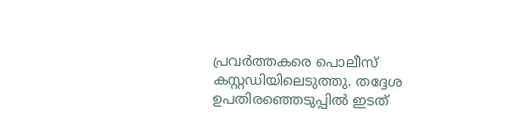പ്രവര്‍ത്തകരെ പൊലീസ് കസ്റ്റഡിയിലെടുത്തു. തദ്ദേശ ഉപതിരഞ്ഞെടുപ്പില്‍ ഇടത്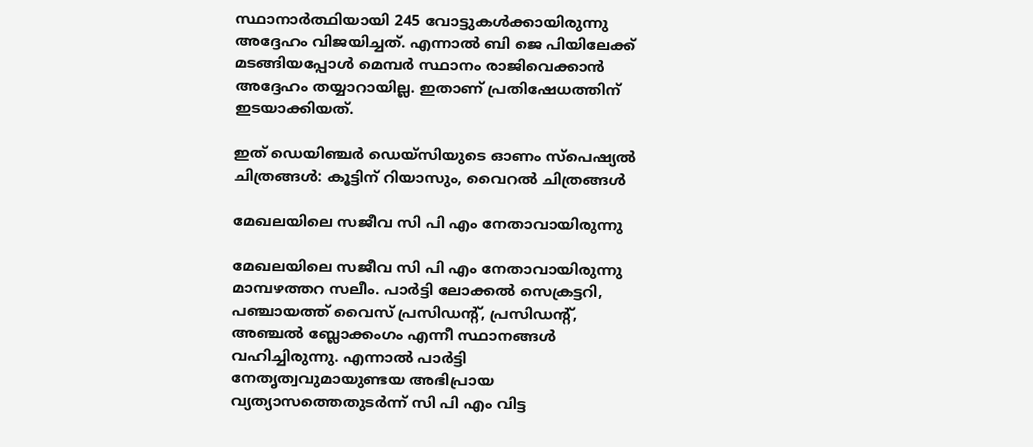സ്ഥാനാർത്ഥിയായി 245 വോട്ടുകള്‍ക്കായിരുന്നു അദ്ദേഹം വിജയിച്ചത്. എന്നാല്‍ ബി ജെ പിയിലേക്ക് മടങ്ങിയപ്പോള്‍ മെമ്പർ സ്ഥാനം രാജിവെക്കാന്‍ അദ്ദേഹം തയ്യാറായില്ല. ഇതാണ് പ്രതിഷേധത്തിന് ഇടയാക്കിയത്.

ഇത് ഡെയിഞ്ചർ ഡെയ്സിയുടെ ഓണം സ്പെഷ്യല്‍ ചിത്രങ്ങള്‍: കൂട്ടിന് റിയാസും, വൈറല്‍ ചിത്രങ്ങള്‍

മേഖലയിലെ സജീവ സി പി എം നേതാവായിരുന്നു

മേഖലയിലെ സജീവ സി പി എം നേതാവായിരുന്നു മാമ്പഴത്തറ സലീം. പാർട്ടി ലോക്കല്‍ സെക്രട്ടറി, പഞ്ചായത്ത് വൈസ് പ്രസിഡന്റ്, പ്രസിഡന്റ്, അഞ്ചല്‍ ബ്ലോക്കംഗം എന്നീ സ്ഥാനങ്ങള്‍ വഹിച്ചിരുന്നു. എന്നാല്‍ പാർട്ടി നേതൃത്വവുമായുണ്ടയ അഭിപ്രായ വ്യത്യാസത്തെതുടർന്ന് സി പി എം വിട്ട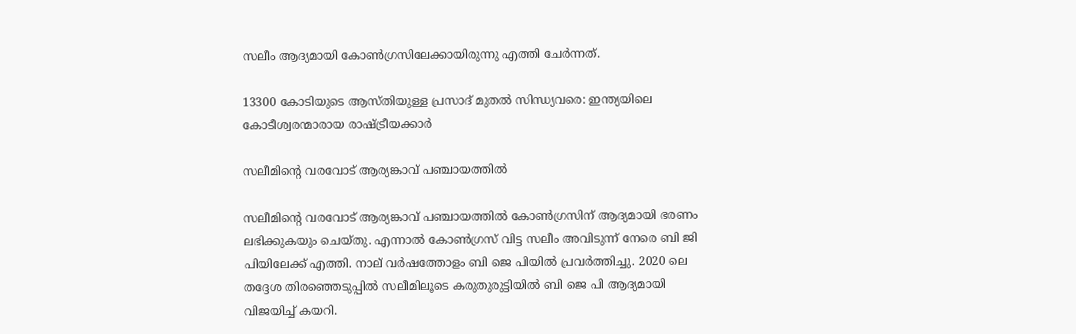സലീം ആദ്യമായി കോണ്‍ഗ്രസിലേക്കായിരുന്നു എത്തി ചേർന്നത്.

13300 കോടിയുടെ ആസ്തിയുള്ള പ്രസാദ് മുതല്‍ സിന്ധ്യവരെ: ഇന്ത്യയിലെ കോടീശ്വരന്മാരായ രാഷ്ട്രീയക്കാർ

സലീമിന്റെ വരവോട് ആര്യങ്കാവ് പഞ്ചായത്തില്‍

സലീമിന്റെ വരവോട് ആര്യങ്കാവ് പഞ്ചായത്തില്‍ കോണ്‍ഗ്രസിന് ആദ്യമായി ഭരണം ലഭിക്കുകയും ചെയ്തു. എന്നാല്‍ കോണ്‍ഗ്രസ് വിട്ട സലീം അവിടുന്ന് നേരെ ബി ജി പിയിലേക്ക് എത്തി. നാല് വർഷത്തോളം ബി ജെ പിയില്‍ പ്രവർത്തിച്ചു. 2020 ലെ തദ്ദേശ തിരഞ്ഞെടുപ്പില്‍ സലീമിലൂടെ കരുതുരുട്ടിയില്‍ ബി ജെ പി ആദ്യമായി വിജയിച്ച് കയറി.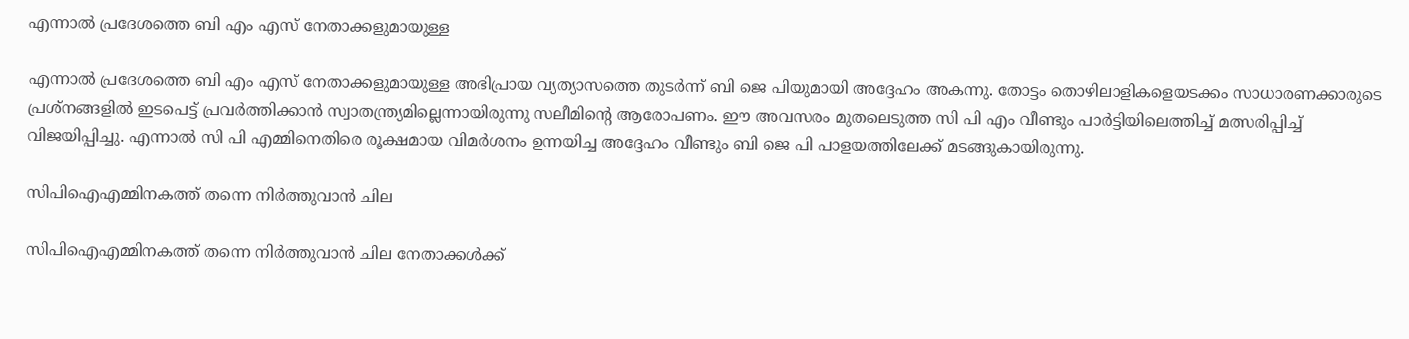എന്നാല്‍ പ്രദേശത്തെ ബി എം എസ് നേതാക്കളുമായുള്ള

എന്നാല്‍ പ്രദേശത്തെ ബി എം എസ് നേതാക്കളുമായുള്ള അഭിപ്രായ വ്യത്യാസത്തെ തുടർന്ന് ബി ജെ പിയുമായി അദ്ദേഹം അകന്നു. തോട്ടം തൊഴിലാളികളെയടക്കം സാധാരണക്കാരുടെ പ്രശ്‌നങ്ങളില്‍ ഇടപെട്ട് പ്രവര്‍ത്തിക്കാന്‍ സ്വാതന്ത്ര്യമില്ലെന്നായിരുന്നു സലീമിന്റെ ആരോപണം. ഈ അവസരം മുതലെടുത്ത സി പി എം വീണ്ടും പാർട്ടിയിലെത്തിച്ച് മത്സരിപ്പിച്ച് വിജയിപ്പിച്ചു. എന്നാല്‍ സി പി എമ്മിനെതിരെ രൂക്ഷമായ വിമർശനം ഉന്നയിച്ച അദ്ദേഹം വീണ്ടും ബി ജെ പി പാളയത്തിലേക്ക് മടങ്ങുകായിരുന്നു.

സിപിഐഎമ്മിനകത്ത് തന്നെ നിര്‍ത്തുവാന്‍ ചില

സിപിഐഎമ്മിനകത്ത് തന്നെ നിര്‍ത്തുവാന്‍ ചില നേതാക്കള്‍ക്ക്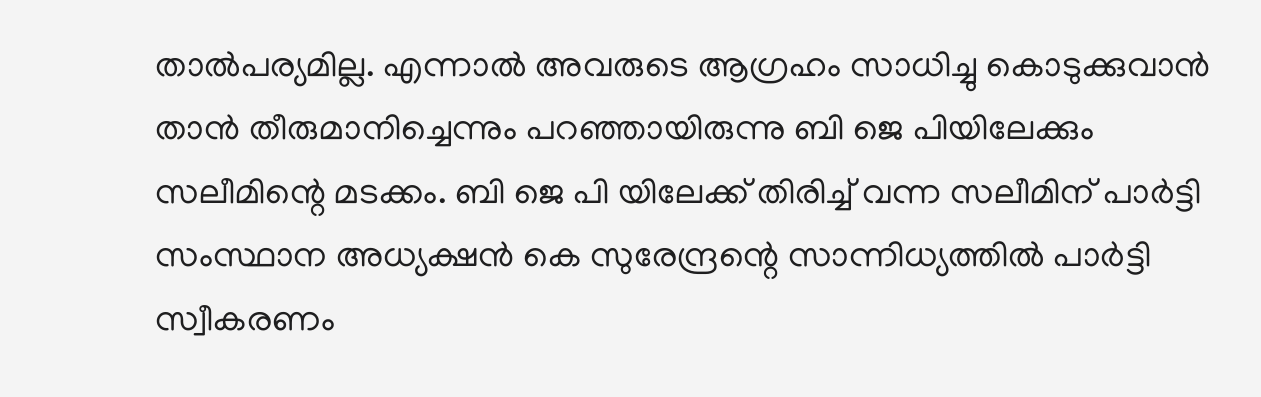താല്‍പര്യമില്ല. എന്നാല്‍ അവരുടെ ആഗ്രഹം സാധിച്ചു കൊടുക്കുവാന്‍ താന്‍ തീരുമാനിച്ചെന്നും പറഞ്ഞായിരുന്നു ബി ജെ പിയിലേക്കും സലീമിന്റെ മടക്കം. ബി ജെ പി യിലേക്ക് തിരിച്ച് വന്ന സലീമിന് പാർട്ടി സംസ്ഥാന അധ്യക്ഷന്‍ കെ സുരേന്ദ്രന്റെ സാന്നിധ്യത്തില്‍ പാർട്ടി സ്വീകരണം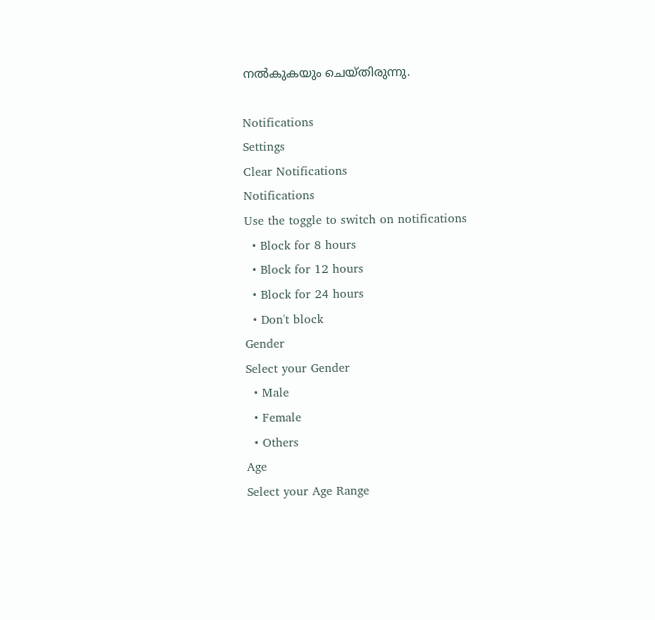നല്‍കുകയും ചെയ്തിരുന്നു.

Notifications
Settings
Clear Notifications
Notifications
Use the toggle to switch on notifications
  • Block for 8 hours
  • Block for 12 hours
  • Block for 24 hours
  • Don't block
Gender
Select your Gender
  • Male
  • Female
  • Others
Age
Select your Age Range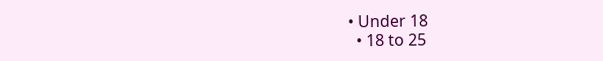• Under 18
  • 18 to 25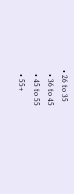• 26 to 35
  • 36 to 45
  • 45 to 55
  • 55+